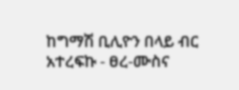ከግማሽ ቢሊዮን በላይ ብር አተረፍኩ - ፀረ-ሙስና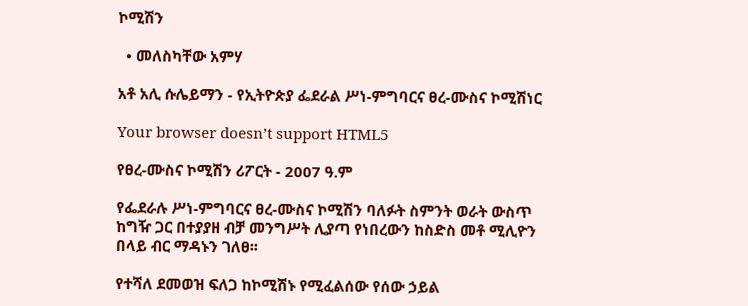ኮሚሽን

  • መለስካቸው አምሃ

አቶ አሊ ሱሌይማን - የኢትዮጵያ ፌደራል ሥነ-ምግባርና ፀረ-ሙስና ኮሚሽነር

Your browser doesn’t support HTML5

የፀረ-ሙስና ኮሚሽን ሪፖርት - 2007 ዓ.ም

የፌደራሉ ሥነ-ምግባርና ፀረ-ሙስና ኮሚሽን ባለፉት ስምንት ወራት ውስጥ ከግዥ ጋር በተያያዘ ብቻ መንግሥት ሊያጣ የነበረውን ከስድስ መቶ ሚሊዮን በላይ ብር ማዳኑን ገለፀ፡፡

የተሻለ ደመወዝ ፍለጋ ከኮሚሽኑ የሚፈልሰው የሰው ኃይል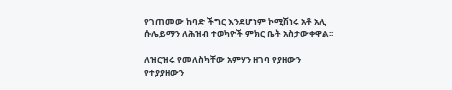የገጠመው ከባድ ችግር እንደሆነም ኮሚሽነሩ አቶ አሊ ሱሌይማን ለሕዝብ ተወካዮች ምክር ቤት አስታውቀዋል፡፡

ለዝርዝሩ የመለስካቸው አምሃን ዘገባ የያዘውን የተያያዘውን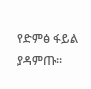የድምፅ ፋይል ያዳምጡ፡፡